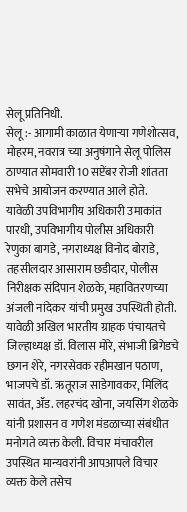सेलू प्रतिनिधी.
सेलू :- आगामी काळात येणाऱ्या गणेशोत्सव, मोहरम, नवरात्र च्या अनुषंगाने सेलू पोलिस ठाण्यात सोमवारी 10 सप्टेंबर रोजी शांतता सभेचे आयोजन करण्यात आले होते.
यावेळी उपविभागीय अधिकारी उमाकांत पारधी, उपविभागीय पोलीस अधिकारी रेणुका बागडे, नगराध्यक्ष विनोद बोराडे, तहसीलदार आसाराम छडीदार, पोलीस निरीक्षक संदिपान शेळके, महावितरणच्या अंजली नांदेकर यांची प्रमुख उपस्थिती होती. यावेळी अखिल भारतीय ग्राहक पंचायतचे जिल्हाध्यक्ष डॉ. विलास मोरे, संभाजी ब्रिगेडचे छगन शेरे, नगरसेवक रहीमखान पठाण, भाजपचे डॉ. ऋतूराज साडेगावकर, मिलिंद सावंत, ॲड. लहरचंद खोना, जयसिंग शेळके यांनी प्रशासन व गणेश मंडळाच्या संबंधीत मनोगते व्यक्त केली. विचार मंचावरील उपस्थित मान्यवरांनी आपआपले विचार व्यक्त केले तसेच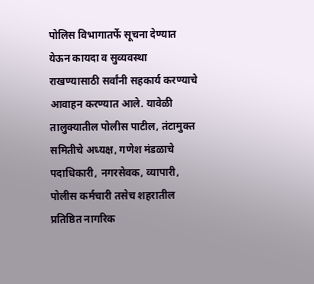पोलिस विभागातर्फे सूचना देण्यात येऊन कायदा व सुव्यवस्था राखण्यासाठी सर्वांनी सहकार्य करण्याचे आवाहन करण्यात आले. यावेळी तालुक्यातील पोलीस पाटील, तंटामुक्त समितीचे अध्यक्ष, गणेश मंडळाचे पदाधिकारी, नगरसेवक, व्यापारी, पोलीस कर्मचारी तसेच शहरातील प्रतिष्ठित नागरिक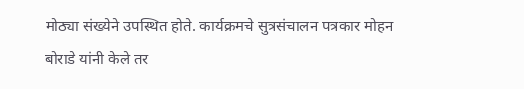मोठ्या संख्येने उपस्थित होते. कार्यक्रमचे सुत्रसंचालन पत्रकार मोहन बोराडे यांनी केले तर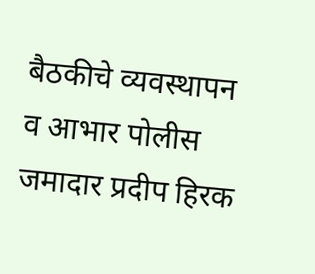बैठकीचे व्यवस्थापन व आभार पोलीस जमादार प्रदीप हिरक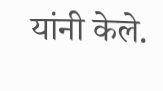यांनी केले.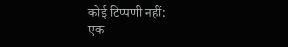कोई टिप्पणी नहीं:
एक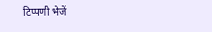टिप्पणी भेजें